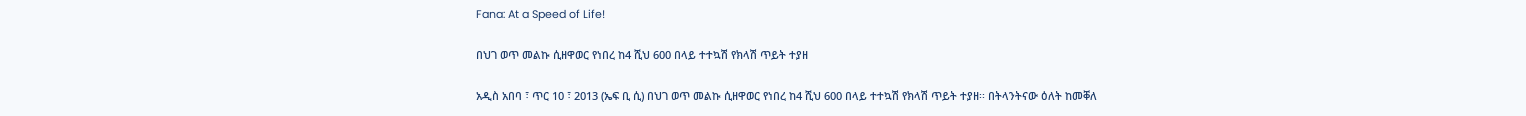Fana: At a Speed of Life!

በህገ ወጥ መልኩ ሲዘዋወር የነበረ ከ4 ሺህ 600 በላይ ተተኳሽ የክላሽ ጥይት ተያዘ

አዲስ አበባ ፣ ጥር 10 ፣ 2013 (ኤፍ ቢ ሲ) በህገ ወጥ መልኩ ሲዘዋወር የነበረ ከ4 ሺህ 600 በላይ ተተኳሽ የክላሽ ጥይት ተያዘ፡፡ በትላንትናው ዕለት ከመቐለ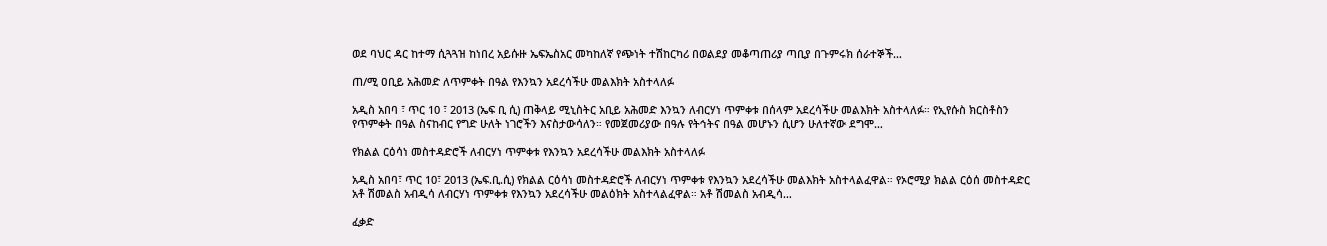ወደ ባህር ዳር ከተማ ሲጓጓዝ ከነበረ አይሱዙ ኤፍኤስአር መካከለኛ የጭነት ተሽከርካሪ በወልደያ መቆጣጠሪያ ጣቢያ በጉምሩክ ሰራተኞች…

ጠ/ሚ ዐቢይ አሕመድ ለጥምቀት በዓል የእንኳን አደረሳችሁ መልእክት አስተላለፉ

አዲስ አበባ ፣ ጥር 10 ፣ 2013 (ኤፍ ቢ ሲ) ጠቅላይ ሚኒስትር አቢይ አሕመድ እንኳን ለብርሃነ ጥምቀቱ በሰላም አደረሳችሁ መልእክት አስተላለፉ። የኢየሱስ ክርስቶስን የጥምቀት በዓል ስናከብር የግድ ሁለት ነገሮችን እናስታውሳለን። የመጀመሪያው በዓሉ የትኅትና በዓል መሆኑን ሲሆን ሁለተኛው ደግሞ…

የክልል ርዕሳነ መስተዳድሮች ለብርሃነ ጥምቀቱ የእንኳን አደረሳችሁ መልእክት አስተላለፉ

አዲስ አበባ፣ ጥር 10፣ 2013 (ኤፍ.ቢ.ሲ) የክልል ርዕሳነ መስተዳድሮች ለብርሃነ ጥምቀቱ የእንኳን አደረሳችሁ መልእክት አስተላልፈዋል። የኦሮሚያ ክልል ርዕሰ መስተዳድር አቶ ሽመልስ አብዲሳ ለብርሃነ ጥምቀቱ የእንኳን አደረሳችሁ መልዕክት አስተላልፈዋል። አቶ ሽመልስ አብዲሳ…

ፈቃድ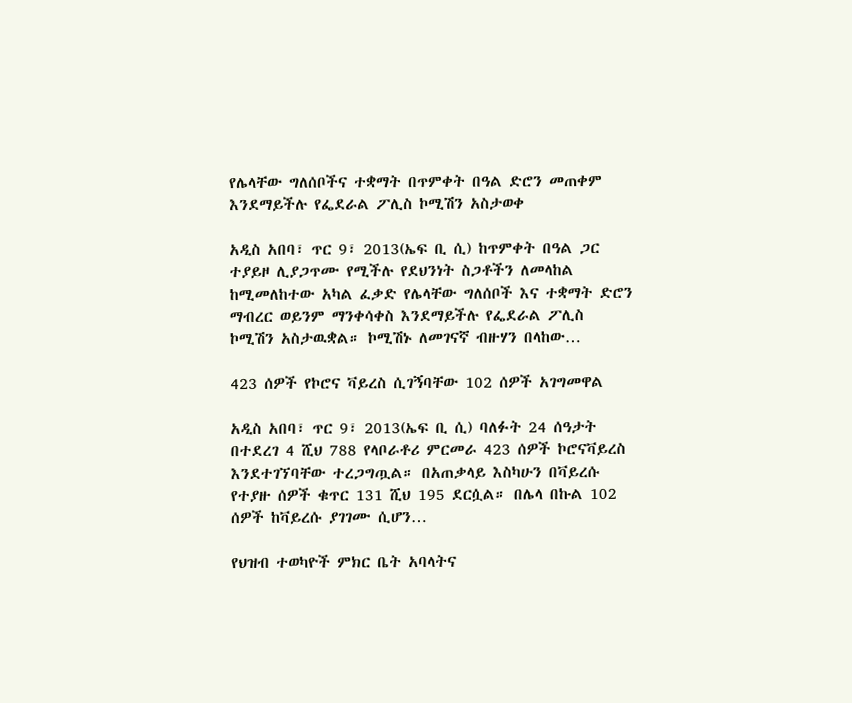የሌላቸው ግለሰቦችና ተቋማት በጥምቀት በዓል ድሮን መጠቀም እንደማይችሉ የፌደራል ፖሊስ ኮሚሽን አስታወቀ

አዲስ አበባ፣ ጥር 9፣ 2013(ኤፍ ቢ ሲ) ከጥምቀት በዓል ጋር ተያይዞ ሊያጋጥሙ የሚችሉ የደህንነት ስጋቶችን ለመላከል ከሚመለከተው አካል ፈቃድ የሌላቸው ግለሰቦች እና ተቋማት ድሮን ማብረር ወይንም ማንቀሳቀስ እንደማይችሉ የፌደራል ፖሊስ ኮሚሽን አስታዉቋል። ኮሚሽኑ ለመገናኛ ብዙሃን በላከው…

423 ሰዎች የኮሮና ቫይረስ ሲገኝባቸው 102 ሰዎች አገግመዋል

አዲስ አበባ፣ ጥር 9፣ 2013(ኤፍ ቢ ሲ) ባለፉት 24 ሰዓታት በተደረገ 4 ሺህ 788 የላቦራቶሪ ምርመራ 423 ሰዎች ኮሮናቫይረስ እንደተገኘባቸው ተረጋግጧል። በአጠቃላይ እስካሁን በቫይረሱ የተያዙ ሰዎች ቁጥር 131 ሺህ 195 ደርሷል። በሌላ በኩል 102 ሰዎች ከቫይረሱ ያገገሙ ሲሆን…

የህዝብ ተወካዮች ምክር ቤት አባላትና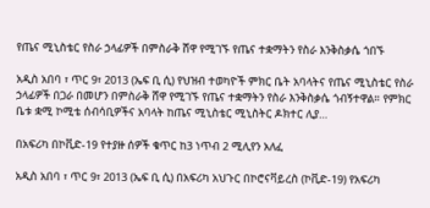የጤና ሚኒስቴር የስራ ኃላፊዎች በምስራቅ ሸዋ የሚገኙ የጤና ተቋማትን የስራ እንቅስቃሴ ጎበኙ

አዲስ አበባ ፣ ጥር 9፣ 2013 (ኤፍ ቢ ሲ) የህዝብ ተወካዮች ምክር ቤት አባላትና የጤና ሚኒስቴር የስራ ኃላፊዎች በጋራ በመሆን በምስራቅ ሸዋ የሚገኙ የጤና ተቋማትን የስራ እንቅስቃሴ ጎብኝተዋል። የምክር ቤቱ ቋሚ ኮሚቴ ሰብሳቢዎችና አባላት ከጤና ሚኒስቴር ሚኒስትር ዶክተር ሊያ…

በአፍሪካ በኮቪድ-19 የተያዙ ሰዎች ቁጥር ከ3 ነጥብ 2 ሚሊየን አለፈ

አዲስ አበባ ፣ ጥር 9፣ 2013 (ኤፍ ቢ ሲ) በአፍሪካ አህጉር በኮሮናቫይረስ (ኮቪድ-19) የአፍሪካ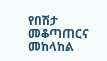የበሽታ መቆጣጠርና መከላከል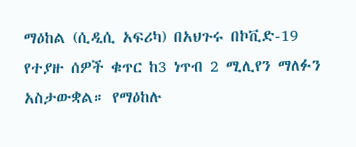ማዕከል (ሲዲሲ አፍሪካ) በአህጉሩ በኮቪድ-19 የተያዙ ሰዎች ቁጥር ከ3 ነጥብ 2 ሚሊየን ማለፉን አስታውቋል። የማዕከሉ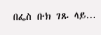በፌስ ቡክ ገጹ ላይ…